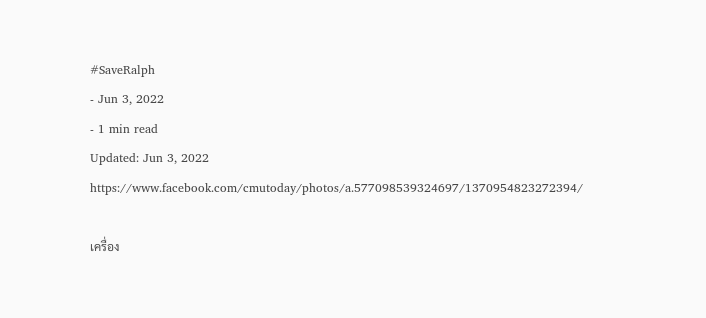#SaveRalph
- Jun 3, 2022
- 1 min read
Updated: Jun 3, 2022
https://www.facebook.com/cmutoday/photos/a.577098539324697/1370954823272394/

เครื่อง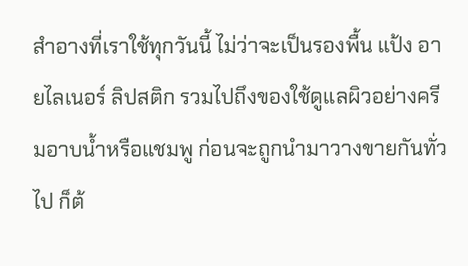สำอางที่เราใช้ทุกวันนี้ ไม่ว่าจะเป็นรองพื้น แป้ง อายไลเนอร์ ลิปสติก รวมไปถึงของใช้ดูแลผิวอย่างครีมอาบน้ำหรือแชมพู ก่อนจะถูกนำมาวางขายกันทั่วไป ก็ต้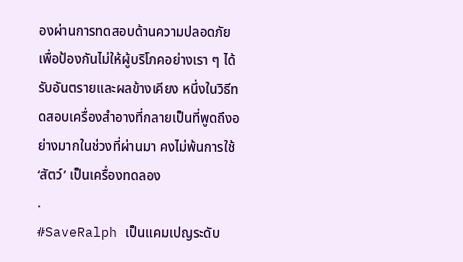องผ่านการทดสอบด้านความปลอดภัยเพื่อป้องกันไม่ให้ผู้บริโภคอย่างเรา ๆ ได้รับอันตรายและผลข้างเคียง หนึ่งในวิธีทดสอบเครื่องสำอางที่กลายเป็นที่พูดถึงอย่างมากในช่วงที่ผ่านมา คงไม่พ้นการใช้ ‘สัตว์’ เป็นเครื่องทดลอง
.
#SaveRalph เป็นแคมเปญระดับ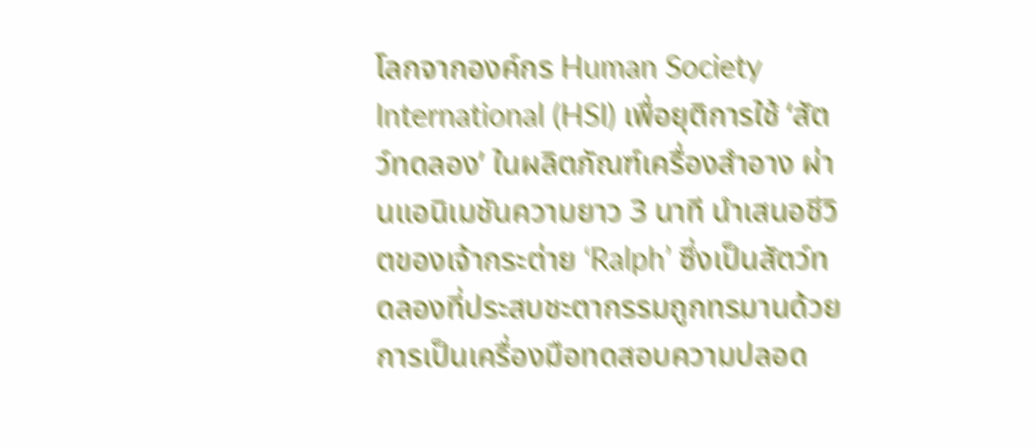โลกจากองค์กร Human Society International (HSI) เพื่อยุติการใช้ ‘สัตว์ทดลอง’ ในผลิตภัณฑ์เครื่องสำอาง ผ่านแอนิเมชันความยาว 3 นาที นำเสนอชีวิตของเจ้ากระต่าย ‘Ralph’ ซึ่งเป็นสัตว์ทดลองที่ประสบชะตากรรมถูกทรมานด้วยการเป็นเครื่องมือทดสอบความปลอด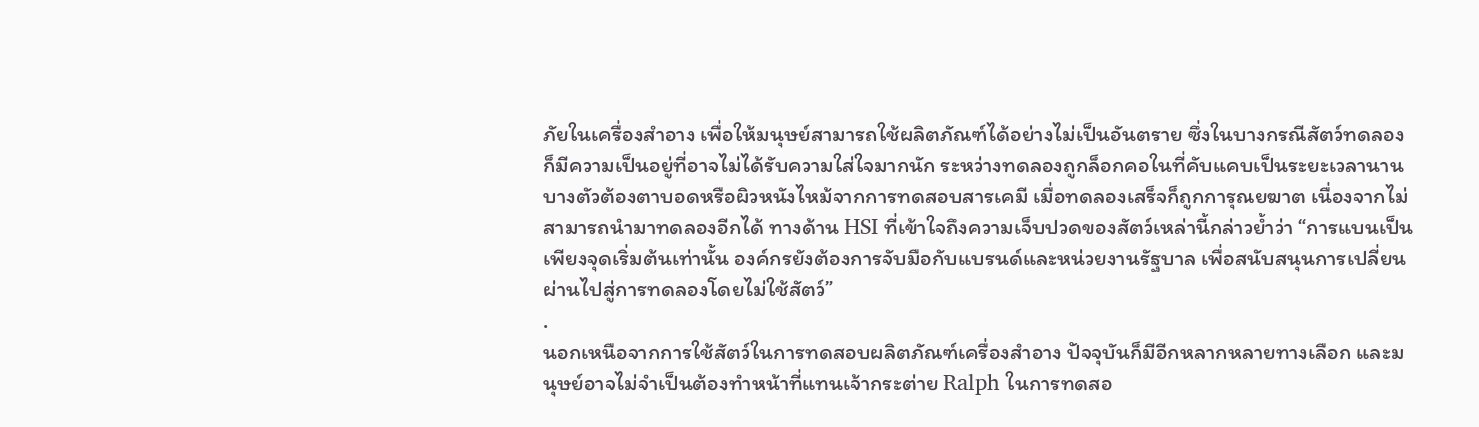ภัยในเครื่องสำอาง เพื่อให้มนุษย์สามารถใช้ผลิตภัณฑ์ได้อย่างไม่เป็นอันตราย ซึ่งในบางกรณีสัตว์ทดลองก็มีความเป็นอยู่ที่อาจไม่ได้รับความใส่ใจมากนัก ระหว่างทดลองถูกล็อกคอในที่คับแคบเป็นระยะเวลานาน บางตัวต้องตาบอดหรือผิวหนังไหม้จากการทดสอบสารเคมี เมื่อทดลองเสร็จก็ถูกการุณยฆาต เนื่องจากไม่สามารถนำมาทดลองอีกได้ ทางด้าน HSI ที่เข้าใจถึงความเจ็บปวดของสัตว์เหล่านี้กล่าวย้ำว่า “การแบนเป็นเพียงจุดเริ่มต้นเท่านั้น องค์กรยังต้องการจับมือกับแบรนด์และหน่วยงานรัฐบาล เพื่อสนับสนุนการเปลี่ยนผ่านไปสู่การทดลองโดยไม่ใช้สัตว์”
.
นอกเหนือจากการใช้สัตว์ในการทดสอบผลิตภัณฑ์เครื่องสำอาง ปัจจุบันก็มีอีกหลากหลายทางเลือก และมนุษย์อาจไม่จำเป็นต้องทำหน้าที่แทนเจ้ากระต่าย Ralph ในการทดสอ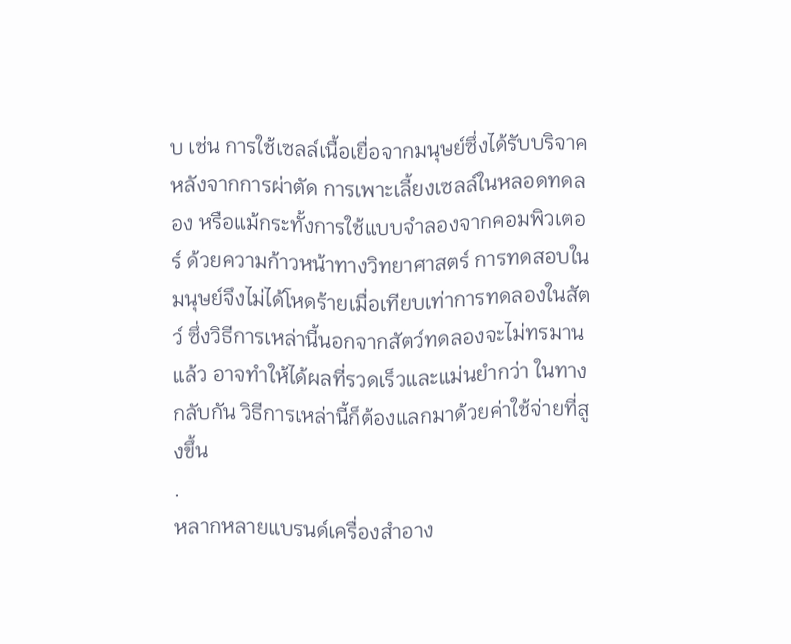บ เช่น การใช้เซลล์เนื้อเยื่อจากมนุษย์ซึ่งได้รับบริจาคหลังจากการผ่าตัด การเพาะเลี้ยงเซลล์ในหลอดทดลอง หรือแม้กระทั้งการใช้แบบจำลองจากคอมพิวเตอร์ ด้วยความก้าวหน้าทางวิทยาศาสตร์ การทดสอบในมนุษย์จึงไม่ได้โหดร้ายเมื่อเทียบเท่าการทดลองในสัตว์ ซึ่งวิธีการเหล่านี้นอกจากสัตว์ทดลองจะไม่ทรมานแล้ว อาจทำให้ได้ผลที่รวดเร็วและแม่นยำกว่า ในทางกลับกัน วิธีการเหล่านี้ก็ต้องแลกมาด้วยค่าใช้จ่ายที่สูงขึ้น
.
หลากหลายแบรนด์เครื่องสำอาง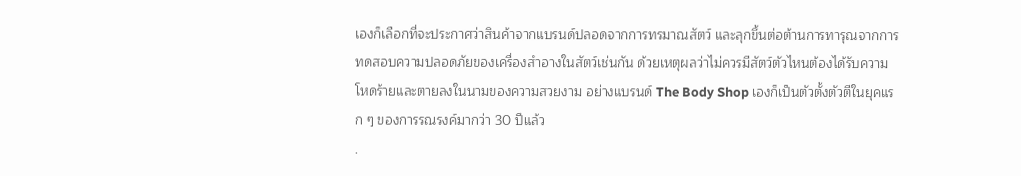เองก็เลือกที่จะประกาศว่าสินค้าจากแบรนด์ปลอดจากการทรมาณสัตว์ และลุกขึ้นต่อต้านการทารุณจากการทดสอบความปลอดภัยของเครื่องสำอางในสัตว์เช่นกัน ด้วยเหตุผลว่าไม่ควรมีสัตว์ตัวไหนต้องได้รับความโหดร้ายและตายลงในนามของความสวยงาม อย่างแบรนด์ The Body Shop เองก็เป็นตัวตั้งตัวตีในยุคแรก ๆ ของการรณรงค์มากว่า 30 ปีแล้ว
.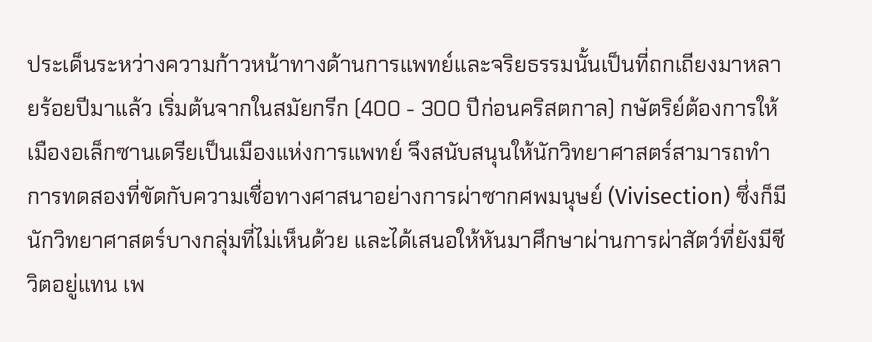ประเด็นระหว่างความก้าวหน้าทางด้านการแพทย์และจริยธรรมนั้นเป็นที่ถกเถียงมาหลายร้อยปีมาแล้ว เริ่มต้นจากในสมัยกรีก (400 - 300 ปีก่อนคริสตกาล) กษัตริย์ต้องการให้เมืองอเล็กซานเดรียเป็นเมืองแห่งการแพทย์ จึงสนับสนุนให้นักวิทยาศาสตร์สามารถทำการทดสองที่ขัดกับความเชื่อทางศาสนาอย่างการผ่าซากศพมนุษย์ (Vivisection) ซึ่งก็มีนักวิทยาศาสตร์บางกลุ่มที่ไม่เห็นด้วย และได้เสนอให้หันมาศึกษาผ่านการผ่าสัตว์ที่ยังมีชีวิตอยู่แทน เพ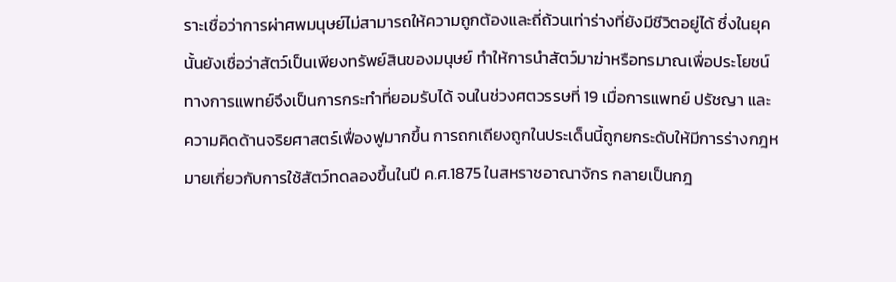ราะเชื่อว่าการผ่าศพมนุษย์ไม่สามารถให้ความถูกต้องและถี่ถ้วนเท่าร่างที่ยังมีชีวิตอยู่ได้ ซึ่งในยุคนั้นยังเชื่อว่าสัตว์เป็นเพียงทรัพย์สินของมนุษย์ ทำให้การนำสัตว์มาฆ่าหรือทรมาณเพื่อประโยชน์ทางการแพทย์จึงเป็นการกระทำที่ยอมรับได้ จนในช่วงศตวรรษที่ 19 เมื่อการแพทย์ ปรัชญา และความคิดด้านจริยศาสตร์เฟื่องฟูมากขึ้น การถกเถียงถูกในประเด็นนี้ถูกยกระดับให้มีการร่างกฎหมายเกี่ยวกับการใช้สัตว์ทดลองขึ้นในปี ค.ศ.1875 ในสหราชอาณาจักร กลายเป็นกฎ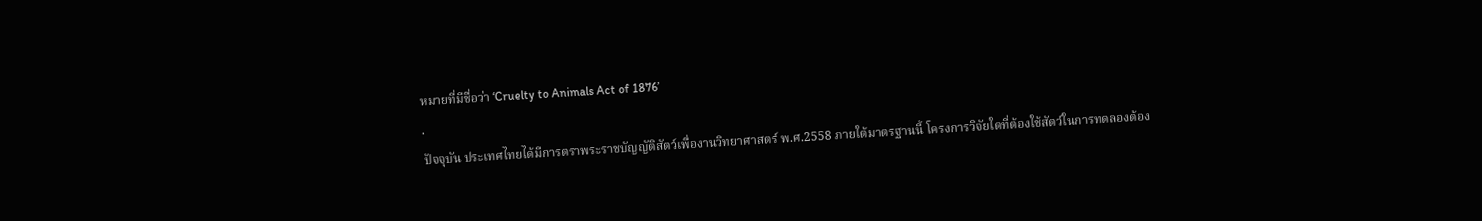หมายที่มีชื่อว่า ‘Cruelty to Animals Act of 1876’
.
ปัจจุบัน ประเทศไทยได้มีการตราพระราชบัญญัติสัตว์เพื่องานวิทยาศาสตร์ พ.ศ.2558 ภายใต้มาตรฐานนี้ โครงการวิจัยใดที่ต้องใช้สัตว์ในการทดลองต้อง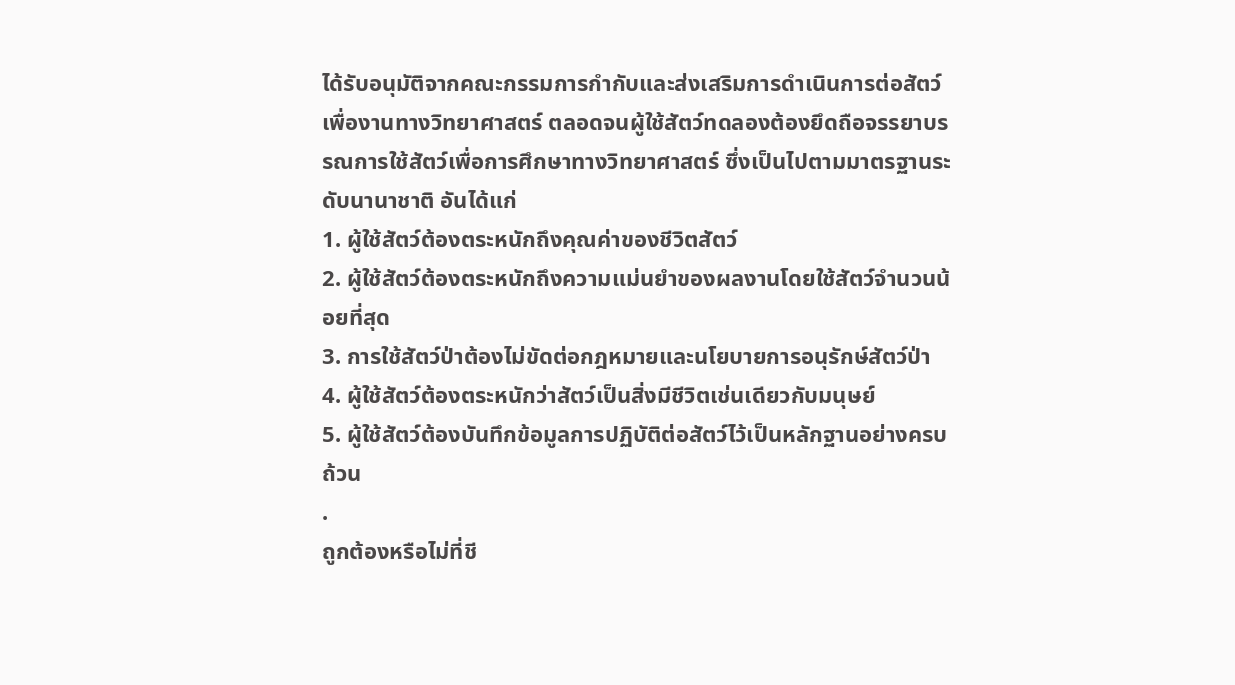ได้รับอนุมัติจากคณะกรรมการกำกับและส่งเสริมการดำเนินการต่อสัตว์เพื่องานทางวิทยาศาสตร์ ตลอดจนผู้ใช้สัตว์ทดลองต้องยึดถือจรรยาบรรณการใช้สัตว์เพื่อการศึกษาทางวิทยาศาสตร์ ซึ่งเป็นไปตามมาตรฐานระดับนานาชาติ อันได้แก่
1. ผู้ใช้สัตว์ต้องตระหนักถึงคุณค่าของชีวิตสัตว์
2. ผู้ใช้สัตว์ต้องตระหนักถึงความแม่นยำของผลงานโดยใช้สัตว์จำนวนน้อยที่สุด
3. การใช้สัตว์ป่าต้องไม่ขัดต่อกฎหมายและนโยบายการอนุรักษ์สัตว์ป่า
4. ผู้ใช้สัตว์ต้องตระหนักว่าสัตว์เป็นสิ่งมีชีวิตเช่นเดียวกับมนุษย์
5. ผู้ใช้สัตว์ต้องบันทึกข้อมูลการปฏิบัติต่อสัตว์ไว้เป็นหลักฐานอย่างครบถ้วน
.
ถูกต้องหรือไม่ที่ชี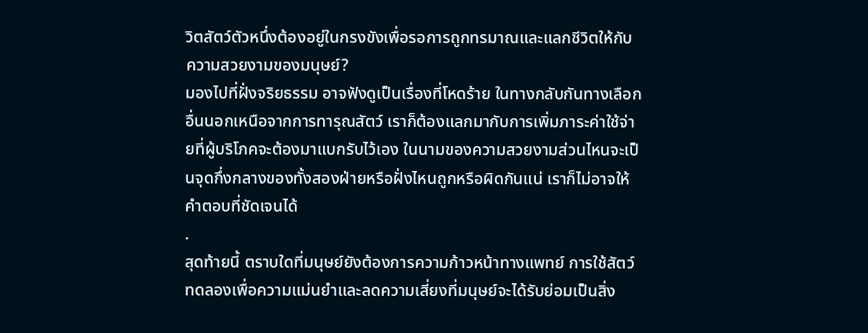วิตสัตว์ตัวหนึ่งต้องอยู่ในกรงขังเพื่อรอการถูกทรมาณและแลกชีวิตให้กับความสวยงามของมนุษย์?
มองไปที่ฝั่งจริยธรรม อาจฟังดูเป็นเรื่องที่โหดร้าย ในทางกลับกันทางเลือกอื่นนอกเหนือจากการทารุณสัตว์ เราก็ต้องแลกมากับการเพิ่มภาระค่าใช้จ่ายที่ผู้บริโภคจะต้องมาแบกรับไว้เอง ในนามของความสวยงามส่วนไหนจะเป็นจุดกึ่งกลางของทั้งสองฝ่ายหรือฝั่งไหนถูกหรือผิดกันแน่ เราก็ไม่อาจให้คำตอบที่ชัดเจนได้
.
สุดท้ายนี้ ตราบใดที่มนุษย์ยังต้องการความก้าวหน้าทางแพทย์ การใช้สัตว์ทดลองเพื่อความแม่นยำและลดความเสี่ยงที่มนุษย์จะได้รับย่อมเป็นสิ่ง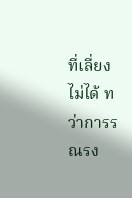ที่เลี่ยงไม่ได้ ทว่าการรณรง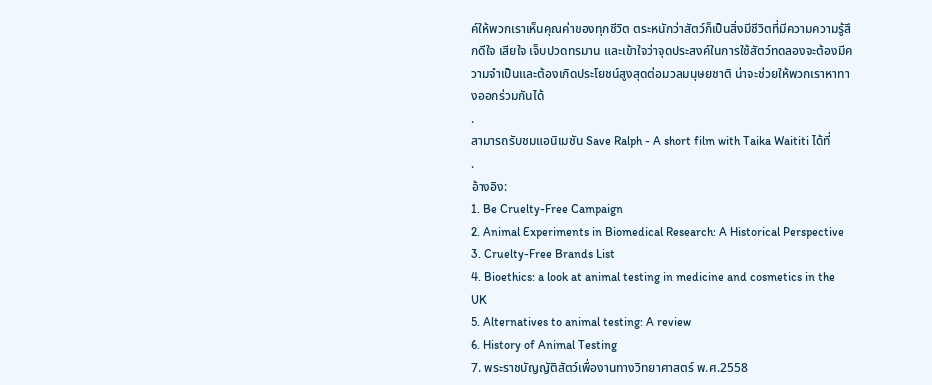ค์ให้พวกเราเห็นคุณค่าของทุกชีวิต ตระหนักว่าสัตว์ก็เป็นสิ่งมีชีวิตที่มีความความรู้สึกดีใจ เสียใจ เจ็บปวดทรมาน และเข้าใจว่าจุดประสงค์ในการใช้สัตว์ทดลองจะต้องมีความจำเป็นและต้องเกิดประโยชน์สูงสุดต่อมวลมนุษยชาติ น่าจะช่วยให้พวกเราหาทางออกร่วมกันได้
.
สามารถรับชมแอนิเมชัน Save Ralph - A short film with Taika Waititi ได้ที่
.
อ้างอิง:
1. Be Cruelty-Free Campaign
2. Animal Experiments in Biomedical Research: A Historical Perspective
3. Cruelty-Free Brands List
4. Bioethics: a look at animal testing in medicine and cosmetics in the UK
5. Alternatives to animal testing: A review
6. History of Animal Testing
7. พระราชบัญญัติสัตว์เพื่องานทางวิทยาศาสตร์ พ.ศ.2558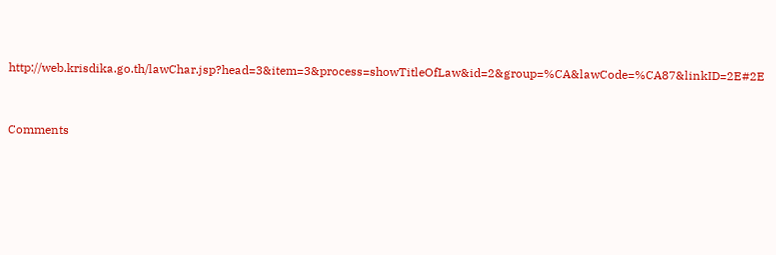http://web.krisdika.go.th/lawChar.jsp?head=3&item=3&process=showTitleOfLaw&id=2&group=%CA&lawCode=%CA87&linkID=2E#2E



Comments